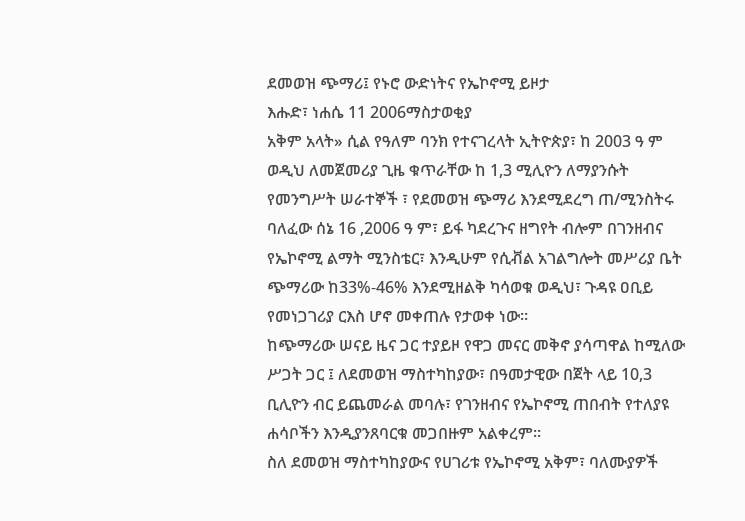ደመወዝ ጭማሪ፤ የኑሮ ውድነትና የኤኮኖሚ ይዞታ
እሑድ፣ ነሐሴ 11 2006ማስታወቂያ
አቅም አላት» ሲል የዓለም ባንክ የተናገረላት ኢትዮጵያ፣ ከ 2003 ዓ ም ወዲህ ለመጀመሪያ ጊዜ ቁጥራቸው ከ 1,3 ሚሊዮን ለማያንሱት የመንግሥት ሠራተኞች ፣ የደመወዝ ጭማሪ እንደሚደረግ ጠ/ሚንስትሩ ባለፈው ሰኔ 16 ,2006 ዓ ም፣ ይፋ ካደረጉና ዘግየት ብሎም በገንዘብና የኤኮኖሚ ልማት ሚንስቴር፣ እንዲሁም የሲቭል አገልግሎት መሥሪያ ቤት ጭማሪው ከ33%-46% እንደሚዘልቅ ካሳወቁ ወዲህ፣ ጉዳዩ ዐቢይ የመነጋገሪያ ርእስ ሆኖ መቀጠሉ የታወቀ ነው።
ከጭማሪው ሠናይ ዜና ጋር ተያይዞ የዋጋ መናር መቅኖ ያሳጣዋል ከሚለው ሥጋት ጋር ፤ ለደመወዝ ማስተካከያው፣ በዓመታዊው በጀት ላይ 10,3 ቢሊዮን ብር ይጨመራል መባሉ፣ የገንዘብና የኤኮኖሚ ጠበብት የተለያዩ ሐሳቦችን እንዲያንጸባርቁ መጋበዙም አልቀረም።
ስለ ደመወዝ ማስተካከያውና የሀገሪቱ የኤኮኖሚ አቅም፣ ባለሙያዎች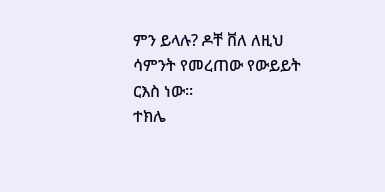ምን ይላሉ? ዶቸ ቨለ ለዚህ ሳምንት የመረጠው የውይይት ርእስ ነው።
ተክሌ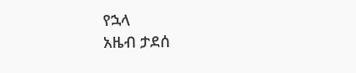የኋላ
አዜብ ታደሰ